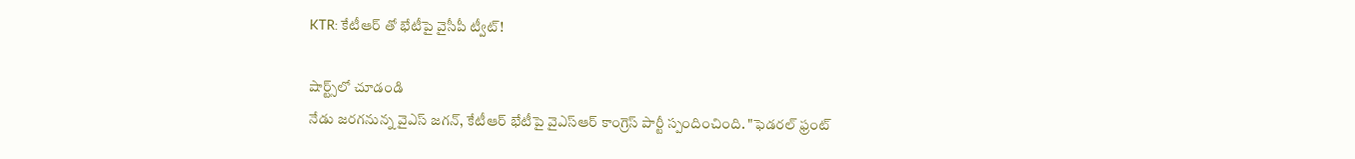KTR: కేటీఆర్ తో భేటీపై వైసీపీ ట్వీట్!

షార్ట్స్‌లో చూడండి
నేడు జరగనున్న వైఎస్ జగన్, కేటీఆర్ భేటీపై వైఎస్ఆర్ కాంగ్రెస్ పార్టీ స్పందించింది. "ఫెడరల్ ఫ్రంట్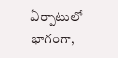ఏర్పాటులో భాగంగా,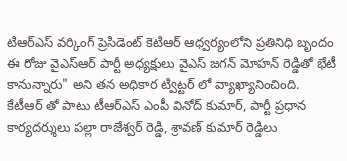టిఆర్ఎస్ వర్కింగ్ ప్రెసిడెంట్ కెటిఆర్ ఆధ్వర్యంలోని ప్రతినిధి బృందం ఈ రోజు వైఎస్ఆర్ పార్టీ అధ్యక్షులు వైఎస్ జగన్ మోహన్ రెడ్డితో భేటీ కానున్నారు" అని తన అధికార ట్విట్టర్ లో వ్యాఖ్యానించింది. కేటీఆర్ తో పాటు టీఆర్ఎస్ ఎంపీ వినోద్‌ కుమార్‌, పార్టీ ప్రధాన కార్యదర్శులు పల్లా రాజేశ్వర్ రెడ్డి, శ్రావణ్ కుమార్‌ రెడ్డిలు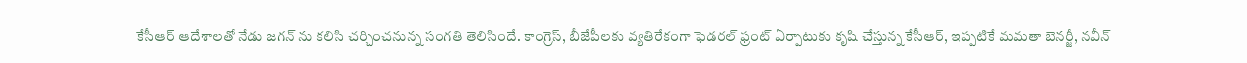కేసీఆర్ ఆదేశాలతో నేడు జగన్ ను కలిసి చర్చించనున్న సంగతి తెలిసిందే. కాంగ్రెస్‌, బీజేపీలకు వ్యతిరేకంగా ఫెడరల్‌ ఫ్రంట్‌ ఏర్పాటుకు కృషి చేస్తున్న కేసీఆర్, ఇప్పటికే మమతా బెనర్జీ, నవీన్‌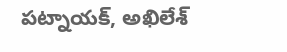పట్నాయక్‌, అఖిలేశ్‌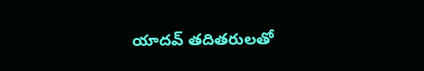యాదవ్‌ తదితరులతో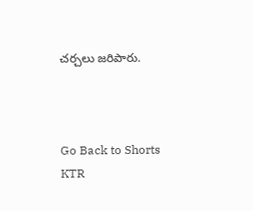చర్చలు జరిపారు.



Go Back to Shorts
KTR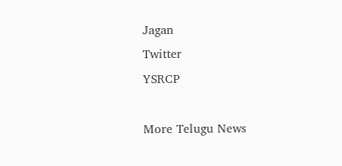Jagan
Twitter
YSRCP

More Telugu News